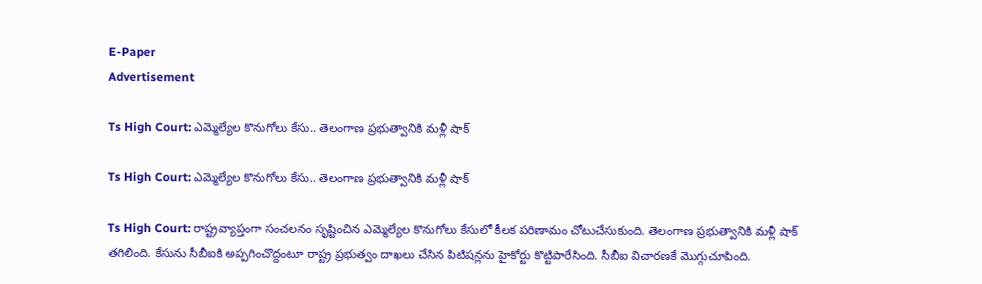E-Paper
Advertisement

Ts High Court: ఎమ్మెల్యేల కొనుగోలు కేసు.. తెలంగాణ ప్రభుత్వానికి మళ్లీ షాక్

Ts High Court: ఎమ్మెల్యేల కొనుగోలు కేసు.. తెలంగాణ ప్రభుత్వానికి మళ్లీ షాక్

Ts High Court: రాష్ట్రవ్యాప్తంగా సంచలనం సృష్టించిన ఎమ్మెల్యేల కొనుగోలు కేసులో కీలక పరిణామం చోటుచేసుకుంది. తెలంగాణ ప్రభుత్వానికి మళ్లీ షాక్ తగిలింది. కేసును సీబీఐకి అప్పగించొద్దంటూ రాష్ట్ర ప్రభుత్వం దాఖలు చేసిన పిటిషన్లను హైకోర్టు కొట్టిపారేసింది. సీబీఐ విచారణకే మొగ్గుచూపింది.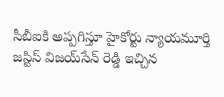సీబీఐకి అప్పగిస్తూ హైకోర్టు న్యాయమూర్తి జస్టిస్ విజయ్‌సేన్ రెడ్డి ఇచ్చిన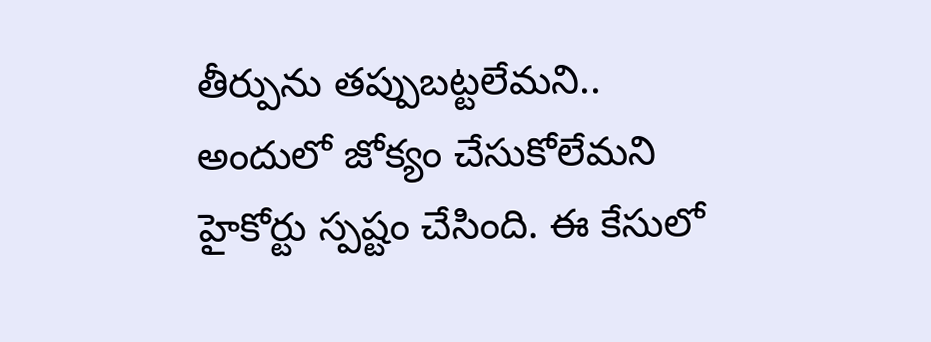తీర్పును తప్పుబట్టలేమని.. అందులో జోక్యం చేసుకోలేమని హైకోర్టు స్పష్టం చేసింది. ఈ కేసులో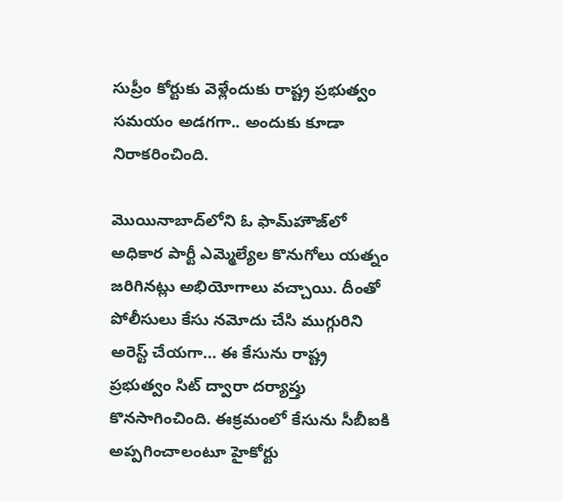సుప్రీం కోర్టుకు వెళ్లేందుకు రాష్ట్ర ప్రభుత్వం సమయం అడగగా.. అందుకు కూడా నిరాకరించింది.

మొయినాబాద్‌లోని ఓ ఫామ్‌హౌజ్‌లో అధికార పార్టీ ఎమ్మెల్యేల కొనుగోలు యత్నం జరిగినట్లు అభియోగాలు వచ్చాయి. దీంతో పోలీసులు కేసు నమోదు చేసి ముగ్గురిని అరెస్ట్ చేయగా… ఈ కేసును రాష్ట్ర ప్రభుత్వం సిట్ ద్వారా దర్యాప్తు కొనసాగించింది. ఈక్రమంలో కేసును సీబీఐకి అప్పగించాలంటూ హైకోర్టు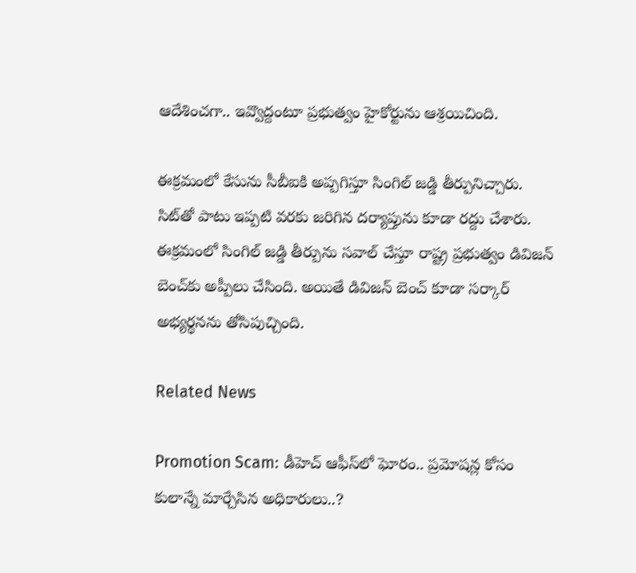ఆదేశించగా.. ఇవ్వొద్దంటూ ప్రభుత్వం హైకోర్టును ఆశ్రయిచింది.

ఈక్రమంలో కేసును సీబీఐకి అప్పగిస్తూ సింగిల్ జడ్డి తీర్పునిచ్చారు. సిట్‌తో పాటు ఇప్పటి వరకు జరిగిన దర్యాప్తును కూడా రద్దు చేశారు. ఈక్రమంలో సింగిల్ జడ్డి తీర్పును సవాల్ చేస్తూ రాష్ట్ర ప్రభుత్వం డివిజన్ బెంచ్‌కు అప్పీలు చేసింది. అయితే డివిజన్ బెంచ్ కూడా సర్కార్ అభ్యర్థనను తోసిపుచ్చింది.

Related News

Promotion Scam: డీహెచ్ ఆఫీస్‌లో ఘోరం.. ప్రమోషన్ల కోసం కులాన్నే మార్చేసిన అధికారులు..?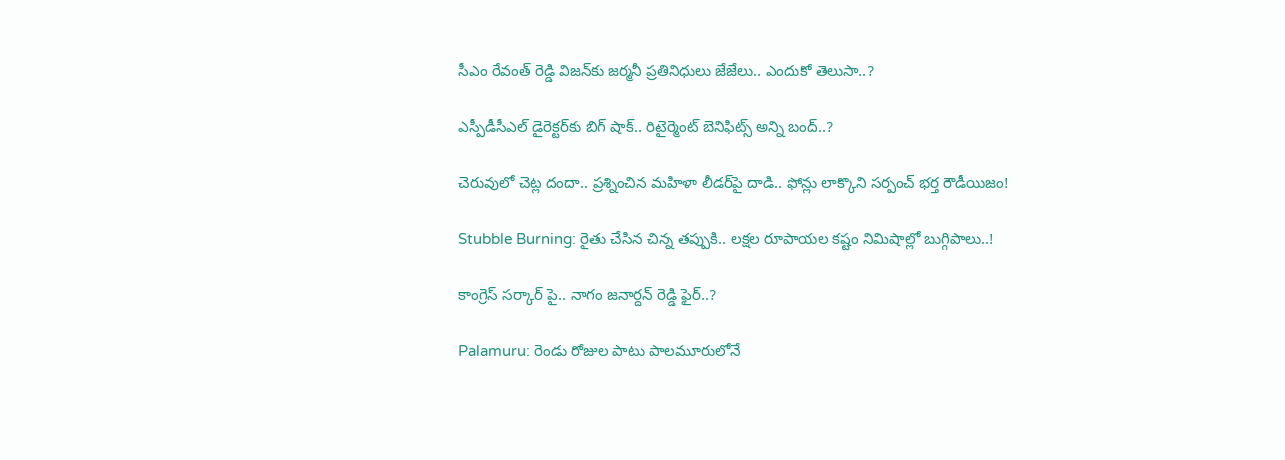సీఎం రేవంత్ రెడ్డి విజన్‌కు జర్మనీ ప్రతినిధులు జేజేలు.. ఎందుకో తెలుసా..?

ఎస్పీడీసీఎల్ డైరెక్టర్‌కు బిగ్ షాక్.. రిటైర్మెంట్ బెనిఫిట్స్ అన్ని బంద్..?

చెరువులో చెట్ల దందా.. ప్రశ్నించిన మహిళా లీడర్‌పై దాడి.. ఫోన్లు లాక్కొని సర్పంచ్ భర్త రౌడీయిజం!

Stubble Burning: రైతు చేసిన చిన్న తప్పుకి.. లక్షల రూపాయల కష్టం నిమిషాల్లో బుగ్గిపాలు..!

కాంగ్రెస్ సర్కార్‌ పై.. నాగం జనార్దన్ రెడ్డి ఫైర్..?

Palamuru: రెండు రోజుల పాటు పాలమూరులోనే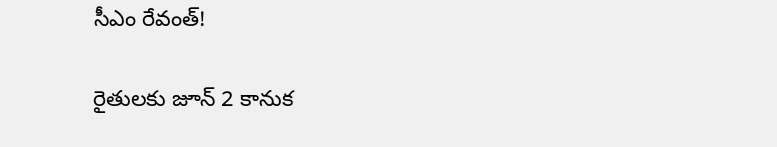సీఎం రేవంత్!

రైతులకు జూన్ 2 కానుక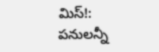మిస్!: పనులన్నీ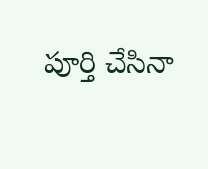పూర్తి చేసినా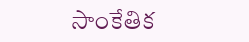సాంకేతిక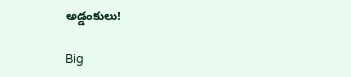అడ్డంకులు!

Big